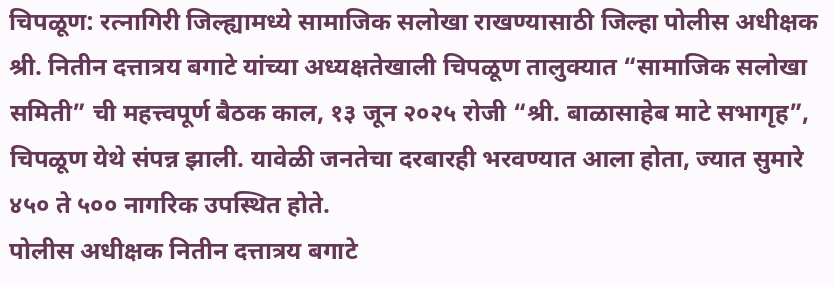चिपळूण: रत्नागिरी जिल्ह्यामध्ये सामाजिक सलोखा राखण्यासाठी जिल्हा पोलीस अधीक्षक श्री. नितीन दत्तात्रय बगाटे यांच्या अध्यक्षतेखाली चिपळूण तालुक्यात “सामाजिक सलोखा समिती” ची महत्त्वपूर्ण बैठक काल, १३ जून २०२५ रोजी “श्री. बाळासाहेब माटे सभागृह”, चिपळूण येथे संपन्न झाली. यावेळी जनतेचा दरबारही भरवण्यात आला होता, ज्यात सुमारे ४५० ते ५०० नागरिक उपस्थित होते.
पोलीस अधीक्षक नितीन दत्तात्रय बगाटे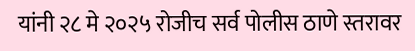यांनी २८ मे २०२५ रोजीच सर्व पोलीस ठाणे स्तरावर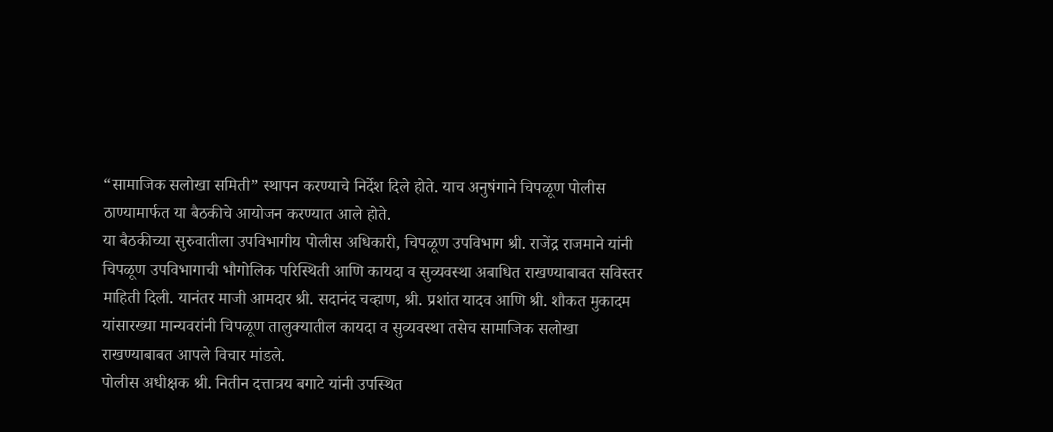“सामाजिक सलोखा समिती” स्थापन करण्याचे निर्देश दिले होते. याच अनुषंगाने चिपळूण पोलीस ठाण्यामार्फत या बैठकीचे आयोजन करण्यात आले होते.
या बैठकीच्या सुरुवातीला उपविभागीय पोलीस अधिकारी, चिपळूण उपविभाग श्री. राजेंद्र राजमाने यांनी चिपळूण उपविभागाची भौगोलिक परिस्थिती आणि कायदा व सुव्यवस्था अबाधित राखण्याबाबत सविस्तर माहिती दिली. यानंतर माजी आमदार श्री. सदानंद चव्हाण, श्री. प्रशांत यादव आणि श्री. शौकत मुकादम यांसारख्या मान्यवरांनी चिपळूण तालुक्यातील कायदा व सुव्यवस्था तसेच सामाजिक सलोखा राखण्याबाबत आपले विचार मांडले.
पोलीस अधीक्षक श्री. नितीन दत्तात्रय बगाटे यांनी उपस्थित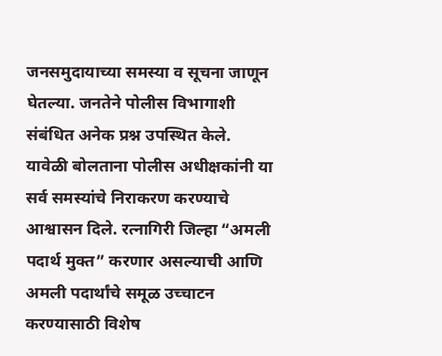जनसमुदायाच्या समस्या व सूचना जाणून घेतल्या. जनतेने पोलीस विभागाशी संबंधित अनेक प्रश्न उपस्थित केले. यावेळी बोलताना पोलीस अधीक्षकांनी या सर्व समस्यांचे निराकरण करण्याचे आश्वासन दिले. रत्नागिरी जिल्हा “अमली पदार्थ मुक्त” करणार असल्याची आणि अमली पदार्थांचे समूळ उच्चाटन करण्यासाठी विशेष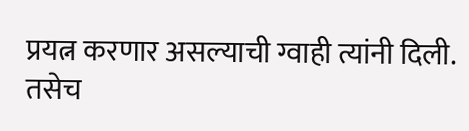प्रयत्न करणार असल्याची ग्वाही त्यांनी दिली. तसेच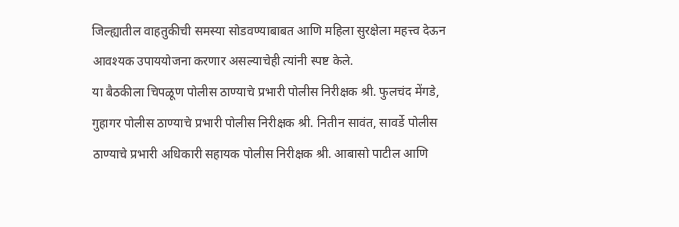जिल्ह्यातील वाहतुकीची समस्या सोडवण्याबाबत आणि महिला सुरक्षेला महत्त्व देऊन आवश्यक उपाययोजना करणार असल्याचेही त्यांनी स्पष्ट केले.
या बैठकीला चिपळूण पोलीस ठाण्याचे प्रभारी पोलीस निरीक्षक श्री. फुलचंद मेंगडे, गुहागर पोलीस ठाण्याचे प्रभारी पोलीस निरीक्षक श्री. नितीन सावंत, सावर्डे पोलीस ठाण्याचे प्रभारी अधिकारी सहायक पोलीस निरीक्षक श्री. आबासो पाटील आणि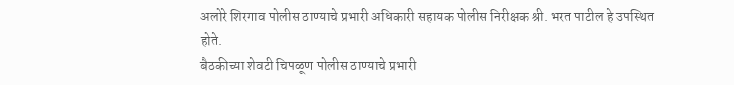अलोरे शिरगाव पोलीस ठाण्याचे प्रभारी अधिकारी सहायक पोलीस निरीक्षक श्री. भरत पाटील हे उपस्थित होते.
बैठकीच्या शेवटी चिपळूण पोलीस ठाण्याचे प्रभारी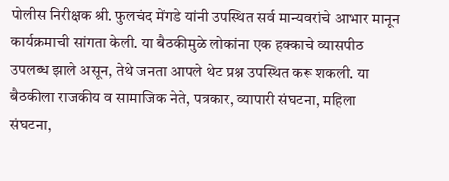पोलीस निरीक्षक श्री. फुलचंद मेंगडे यांनी उपस्थित सर्व मान्यवरांचे आभार मानून कार्यक्रमाची सांगता केली. या बैठकीमुळे लोकांना एक हक्काचे व्यासपीठ उपलब्ध झाले असून, तेथे जनता आपले थेट प्रश्न उपस्थित करू शकली. या बैठकीला राजकीय व सामाजिक नेते, पत्रकार, व्यापारी संघटना, महिला संघटना,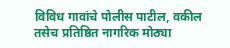विविध गावांचे पोलीस पाटील, वकील तसेच प्रतिष्ठित नागरिक मोठ्या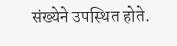संख्येने उपस्थित होते.